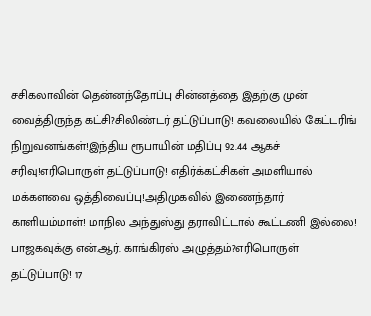சசிகலாவின் தென்னந்தோப்பு சின்னத்தை இதற்கு முன் வைத்திருந்த கட்சி?சிலிண்டர் தட்டுப்பாடு! கவலையில் கேட்டரிங் நிறுவனங்கள்!இந்திய ரூபாயின் மதிப்பு 92.44 ஆகச் சரிவு!எரிபொருள் தட்டுப்பாடு! எதிர்க்கட்சிகள் அமளியால் மக்களவை ஒத்திவைப்பு!அதிமுகவில் இணைந்தார் காளியம்மாள்! மாநில அந்துஸ்து தராவிட்டால் கூட்டணி இல்லை! பாஜகவுக்கு என்.ஆர். காங்கிரஸ் அழுத்தம்?எரிபொருள் தட்டுப்பாடு! 17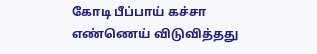கோடி பீப்பாய் கச்சா எண்ணெய் விடுவித்தது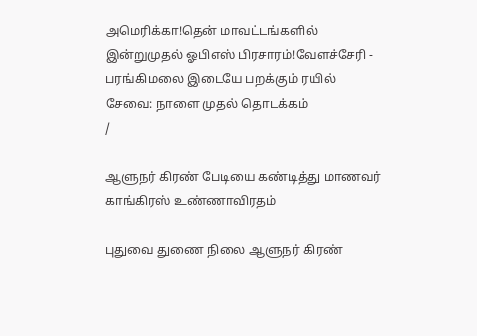அமெரிக்கா!தென் மாவட்டங்களில் இன்றுமுதல் ஓபிஎஸ் பிரசாரம்!வேளச்சேரி - பரங்கிமலை இடையே பறக்கும் ரயில் சேவை: நாளை முதல் தொடக்கம்
/

ஆளுநர் கிரண் பேடியை கண்டித்து மாணவர் காங்கிரஸ் உண்ணாவிரதம்

புதுவை துணை நிலை ஆளுநர் கிரண்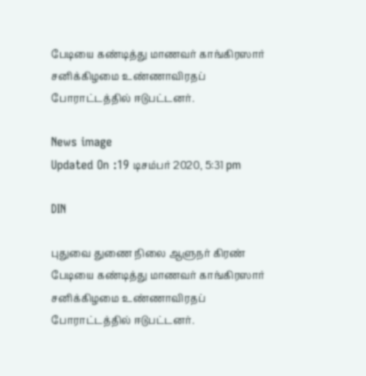பேடியை கண்டித்து மாணவர் காங்கிரஸார் சனிக்கிழமை உண்ணாவிரதப் போராட்டத்தில் ஈடுபட்டனர்.

News image
Updated On :19 டிசம்பர் 2020, 5:31 pm

DIN

புதுவை துணை நிலை ஆளுநர் கிரண் பேடியை கண்டித்து மாணவர் காங்கிரஸார் சனிக்கிழமை உண்ணாவிரதப் போராட்டத்தில் ஈடுபட்டனர்.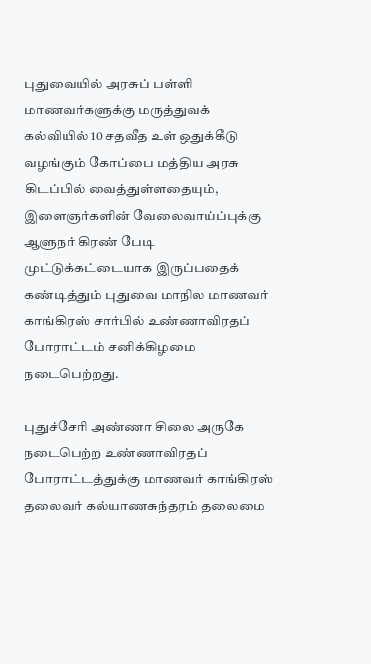புதுவையில் அரசுப் பள்ளி மாணவர்களுக்கு மருத்துவக் கல்வியில் 10 சதவீத உள் ஒதுக்கீடு வழங்கும் கோப்பை மத்திய அரசு கிடப்பில் வைத்துள்ளதையும், இளைஞர்களின் வேலைவாய்ப்புக்கு ஆளுநர் கிரண் பேடி முட்டுக்கட்டையாக இருப்பதைக் கண்டித்தும் புதுவை மாநில மாணவர் காங்கிரஸ் சார்பில் உண்ணாவிரதப் போராட்டம் சனிக்கிழமை நடைபெற்றது.

புதுச்சேரி அண்ணா சிலை அருகே நடைபெற்ற உண்ணாவிரதப் போராட்டத்துக்கு மாணவர் காங்கிரஸ் தலைவர் கல்யாணசுந்தரம் தலைமை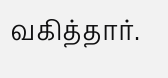வகித்தார்.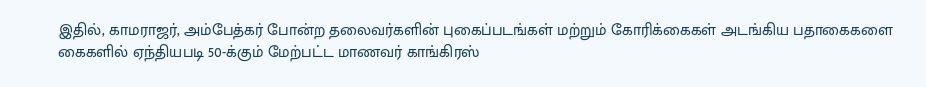இதில், காமராஜர், அம்பேத்கர் போன்ற தலைவர்களின் புகைப்படங்கள் மற்றும் கோரிக்கைகள் அடங்கிய பதாகைகளை கைகளில் ஏந்தியபடி 50-க்கும் மேற்பட்ட மாணவர் காங்கிரஸ்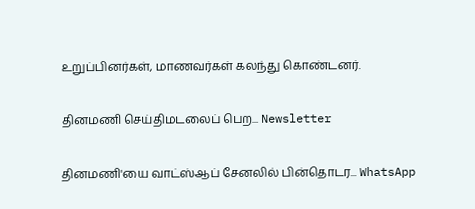உறுப்பினர்கள், மாணவர்கள் கலந்து கொண்டனர்.

தினமணி செய்திமடலைப் பெற... Newsletter

தினமணி'யை வாட்ஸ்ஆப் சேனலில் பின்தொடர... WhatsApp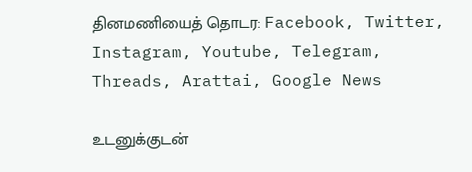தினமணியைத் தொடர: Facebook, Twitter, Instagram, Youtube, Telegram, Threads, Arattai, Google News

உடனுக்குடன்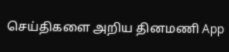செய்திகளை அறிய தினமணி App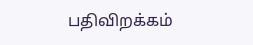பதிவிறக்கம்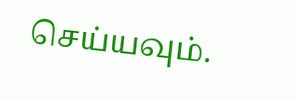செய்யவும்.